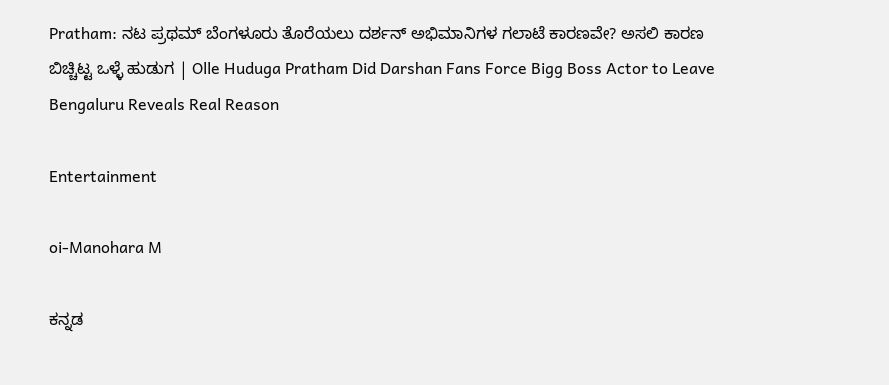Pratham: ನಟ ಪ್ರಥಮ್ ಬೆಂಗಳೂರು ತೊರೆಯಲು ದರ್ಶನ್ ಅಭಿಮಾನಿಗಳ ಗಲಾಟೆ ಕಾರಣವೇ? ಅಸಲಿ ಕಾರಣ ಬಿಚ್ಚಿಟ್ಟ ಒಳ್ಳೆ ಹುಡುಗ | Olle Huduga Pratham Did Darshan Fans Force Bigg Boss Actor to Leave Bengaluru Reveals Real Reason

Entertainment

oi-Manohara M

ಕನ್ನಡ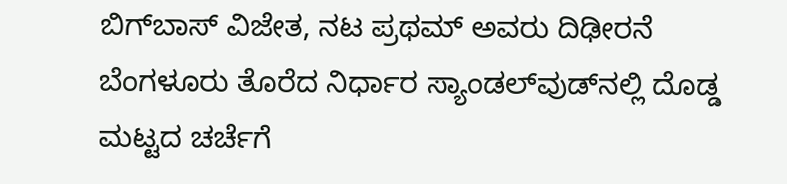ಬಿಗ್‌ಬಾಸ್ ವಿಜೇತ, ನಟ ಪ್ರಥಮ್ ಅವರು ದಿಢೀರನೆ ಬೆಂಗಳೂರು ತೊರೆದ ನಿರ್ಧಾರ ಸ್ಯಾಂಡಲ್‌ವುಡ್‌ನಲ್ಲಿ ದೊಡ್ಡ ಮಟ್ಟದ ಚರ್ಚೆಗೆ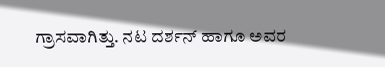ಗ್ರಾಸವಾಗಿತ್ತು. ನಟ ದರ್ಶನ್ ಹಾಗೂ ಅವರ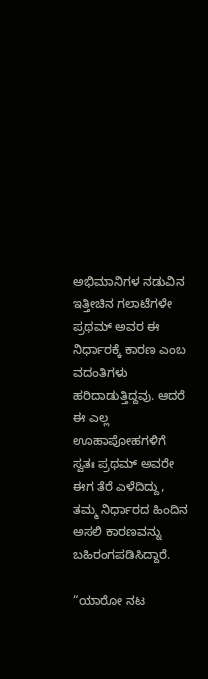ಅಭಿಮಾನಿಗಳ ನಡುವಿನ ಇತ್ತೀಚಿನ ಗಲಾಟೆಗಳೇ ಪ್ರಥಮ್ ಅವರ ಈ ನಿರ್ಧಾರಕ್ಕೆ ಕಾರಣ ಎಂಬ ವದಂತಿಗಳು ಹರಿದಾಡುತ್ತಿದ್ದವು. ಆದರೆ ಈ ಎಲ್ಲ ಊಹಾಪೋಹಗಳಿಗೆ ಸ್ವತಃ ಪ್ರಥಮ್ ಅವರೇ ಈಗ ತೆರೆ ಎಳೆದಿದ್ದು, ತಮ್ಮ ನಿರ್ಧಾರದ ಹಿಂದಿನ ಅಸಲಿ ಕಾರಣವನ್ನು ಬಹಿರಂಗಪಡಿಸಿದ್ದಾರೆ.

“ಯಾರೋ ನಟ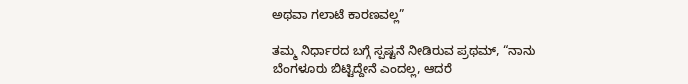ಅಥವಾ ಗಲಾಟೆ ಕಾರಣವಲ್ಲ”

ತಮ್ಮ ನಿರ್ಧಾರದ ಬಗ್ಗೆ ಸ್ಪಷ್ಟನೆ ನೀಡಿರುವ ಪ್ರಥಮ್, “ನಾನು ಬೆಂಗಳೂರು ಬಿಟ್ಟಿದ್ದೇನೆ ಎಂದಲ್ಲ, ಆದರೆ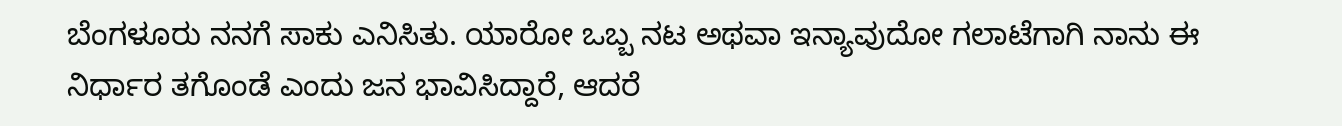ಬೆಂಗಳೂರು ನನಗೆ ಸಾಕು ಎನಿಸಿತು. ಯಾರೋ ಒಬ್ಬ ನಟ ಅಥವಾ ಇನ್ಯಾವುದೋ ಗಲಾಟೆಗಾಗಿ ನಾನು ಈ ನಿರ್ಧಾರ ತಗೊಂಡೆ ಎಂದು ಜನ ಭಾವಿಸಿದ್ದಾರೆ, ಆದರೆ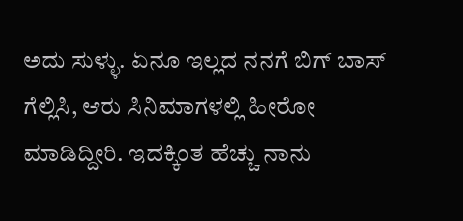ಅದು ಸುಳ್ಳು. ಏನೂ ಇಲ್ಲದ ನನಗೆ ಬಿಗ್ ಬಾಸ್ ಗೆಲ್ಲಿಸಿ, ಆರು ಸಿನಿಮಾಗಳಲ್ಲಿ ಹೀರೋ ಮಾಡಿದ್ದೀರಿ. ಇದಕ್ಕಿಂತ ಹೆಚ್ಚು ನಾನು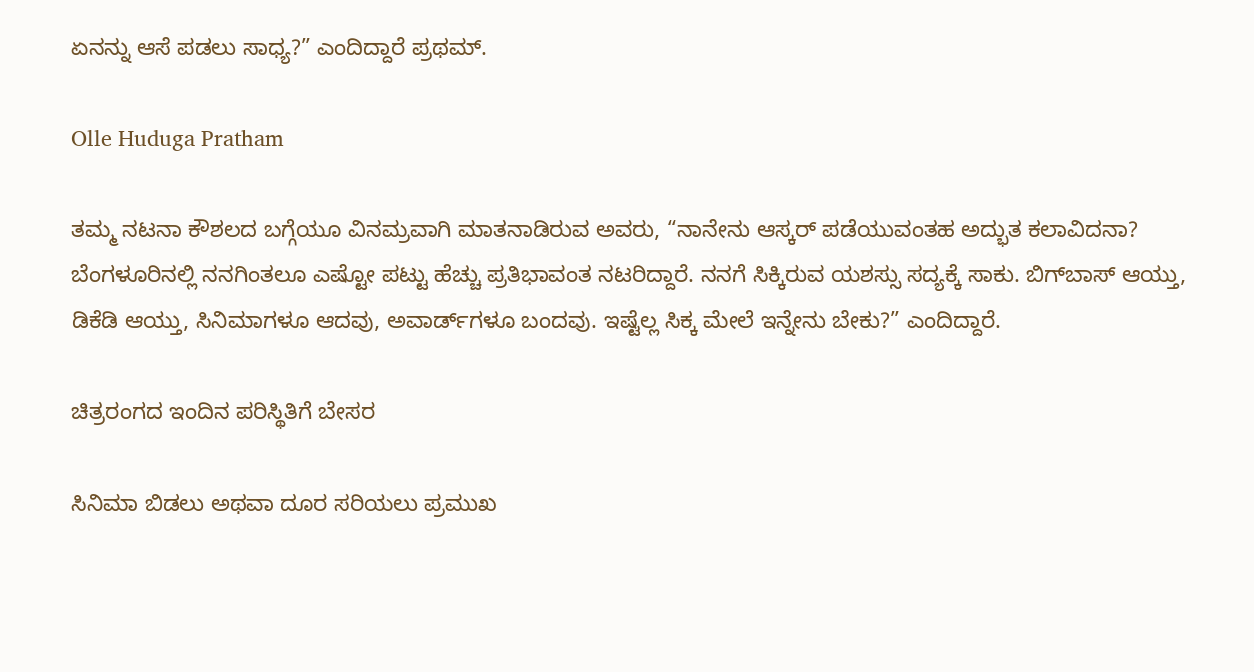ಏನನ್ನು ಆಸೆ ಪಡಲು ಸಾಧ್ಯ?” ಎಂದಿದ್ದಾರೆ ಪ್ರಥಮ್.

Olle Huduga Pratham

ತಮ್ಮ ನಟನಾ ಕೌಶಲದ ಬಗ್ಗೆಯೂ ವಿನಮ್ರವಾಗಿ ಮಾತನಾಡಿರುವ ಅವರು, “ನಾನೇನು ಆಸ್ಕರ್ ಪಡೆಯುವಂತಹ ಅದ್ಭುತ ಕಲಾವಿದನಾ? ಬೆಂಗಳೂರಿನಲ್ಲಿ ನನಗಿಂತಲೂ ಎಷ್ಟೋ ಪಟ್ಟು ಹೆಚ್ಚು ಪ್ರತಿಭಾವಂತ ನಟರಿದ್ದಾರೆ. ನನಗೆ ಸಿಕ್ಕಿರುವ ಯಶಸ್ಸು ಸದ್ಯಕ್ಕೆ ಸಾಕು. ಬಿಗ್‌ಬಾಸ್ ಆಯ್ತು, ಡಿಕೆಡಿ ಆಯ್ತು, ಸಿನಿಮಾಗಳೂ ಆದವು, ಅವಾರ್ಡ್‌ಗಳೂ ಬಂದವು. ಇಷ್ಟೆಲ್ಲ ಸಿಕ್ಕ ಮೇಲೆ ಇನ್ನೇನು ಬೇಕು?” ಎಂದಿದ್ದಾರೆ.

ಚಿತ್ರರಂಗದ ಇಂದಿನ ಪರಿಸ್ಥಿತಿಗೆ ಬೇಸರ

ಸಿನಿಮಾ ಬಿಡಲು ಅಥವಾ ದೂರ ಸರಿಯಲು ಪ್ರಮುಖ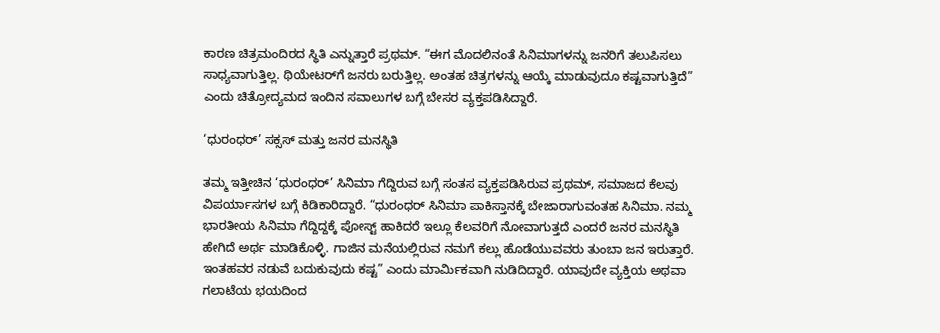ಕಾರಣ ಚಿತ್ರಮಂದಿರದ ಸ್ಥಿತಿ ಎನ್ನುತ್ತಾರೆ ಪ್ರಥಮ್. “ಈಗ ಮೊದಲಿನಂತೆ ಸಿನಿಮಾಗಳನ್ನು ಜನರಿಗೆ ತಲುಪಿಸಲು ಸಾಧ್ಯವಾಗುತ್ತಿಲ್ಲ. ಥಿಯೇಟರ್‌ಗೆ ಜನರು ಬರುತ್ತಿಲ್ಲ. ಅಂತಹ ಚಿತ್ರಗಳನ್ನು ಆಯ್ಕೆ ಮಾಡುವುದೂ ಕಷ್ಟವಾಗುತ್ತಿದೆ” ಎಂದು ಚಿತ್ರೋದ್ಯಮದ ಇಂದಿನ ಸವಾಲುಗಳ ಬಗ್ಗೆ ಬೇಸರ ವ್ಯಕ್ತಪಡಿಸಿದ್ದಾರೆ.

‘ಧುರಂಧರ್’ ಸಕ್ಸಸ್‌ ಮತ್ತು ಜನರ ಮನಸ್ಥಿತಿ

ತಮ್ಮ ಇತ್ತೀಚಿನ ‘ಧುರಂಧರ್’ ಸಿನಿಮಾ ಗೆದ್ದಿರುವ ಬಗ್ಗೆ ಸಂತಸ ವ್ಯಕ್ತಪಡಿಸಿರುವ ಪ್ರಥಮ್, ಸಮಾಜದ ಕೆಲವು ವಿಪರ್ಯಾಸಗಳ ಬಗ್ಗೆ ಕಿಡಿಕಾರಿದ್ದಾರೆ. “ಧುರಂಧರ್ ಸಿನಿಮಾ ಪಾಕಿಸ್ತಾನಕ್ಕೆ ಬೇಜಾರಾಗುವಂತಹ ಸಿನಿಮಾ. ನಮ್ಮ ಭಾರತೀಯ ಸಿನಿಮಾ ಗೆದ್ದಿದ್ದಕ್ಕೆ ಪೋಸ್ಟ್ ಹಾಕಿದರೆ ಇಲ್ಲೂ ಕೆಲವರಿಗೆ ನೋವಾಗುತ್ತದೆ ಎಂದರೆ ಜನರ ಮನಸ್ಥಿತಿ ಹೇಗಿದೆ ಅರ್ಥ ಮಾಡಿಕೊಳ್ಳಿ. ಗಾಜಿನ ಮನೆಯಲ್ಲಿರುವ ನಮಗೆ ಕಲ್ಲು ಹೊಡೆಯುವವರು ತುಂಬಾ ಜನ ಇರುತ್ತಾರೆ. ಇಂತಹವರ ನಡುವೆ ಬದುಕುವುದು ಕಷ್ಟ” ಎಂದು ಮಾರ್ಮಿಕವಾಗಿ ನುಡಿದಿದ್ದಾರೆ. ಯಾವುದೇ ವ್ಯಕ್ತಿಯ ಅಥವಾ ಗಲಾಟೆಯ ಭಯದಿಂದ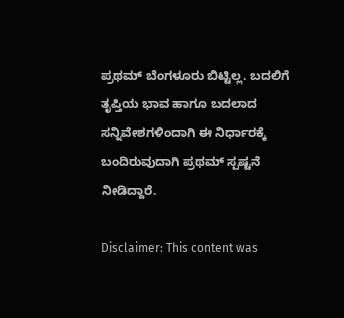ಪ್ರಥಮ್ ಬೆಂಗಳೂರು ಬಿಟ್ಟಿಲ್ಲ. ಬದಲಿಗೆ ತೃಪ್ತಿಯ ಭಾವ ಹಾಗೂ ಬದಲಾದ ಸನ್ನಿವೇಶಗಳಿಂದಾಗಿ ಈ ನಿರ್ಧಾರಕ್ಕೆ ಬಂದಿರುವುದಾಗಿ ಪ್ರಥಮ್‌ ಸ್ಪಷ್ಟನೆ ನೀಡಿದ್ದಾರೆ.

Disclaimer: This content was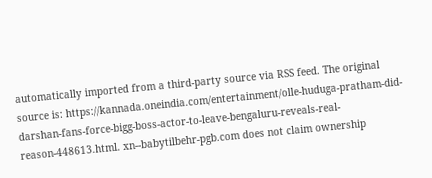automatically imported from a third-party source via RSS feed. The original source is: https://kannada.oneindia.com/entertainment/olle-huduga-pratham-did-darshan-fans-force-bigg-boss-actor-to-leave-bengaluru-reveals-real-reason-448613.html. xn--babytilbehr-pgb.com does not claim ownership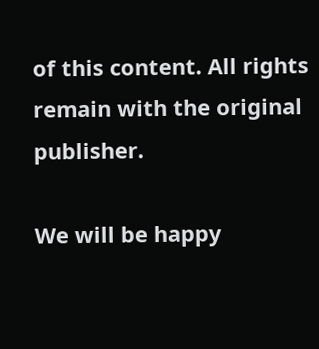of this content. All rights remain with the original publisher.

We will be happy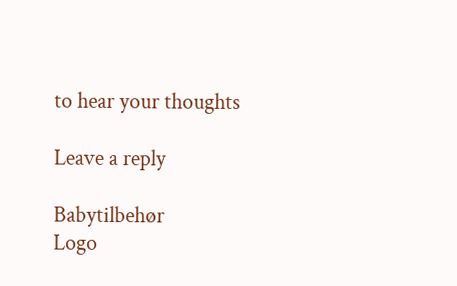to hear your thoughts

Leave a reply

Babytilbehør
Logo